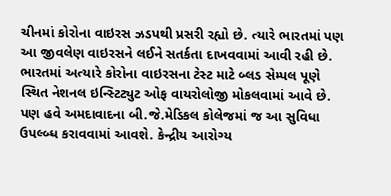ચીનમાં કોરોના વાઇરસ ઝડપથી પ્રસરી રહ્યો છે. ત્યારે ભારતમાં પણ આ જીવલેણ વાઇરસને લઈને સતર્કતા દાખવવામાં આવી રહી છે. ભારતમાં અત્યારે કોરોના વાઇરસના ટેસ્ટ માટે બ્લડ સેમ્પલ પૂણે સ્થિત નેશનલ ઇન્સ્ટિટ્યુટ ઓફ વાયરોલોજી મોકલવામાં આવે છે.
પણ હવે અમદાવાદના બી.જે.મેડિકલ કોલેજમાં જ આ સુવિધા ઉપલ્બ્ધ કરાવવામાં આવશે. કેન્દ્રીય આરોગ્ય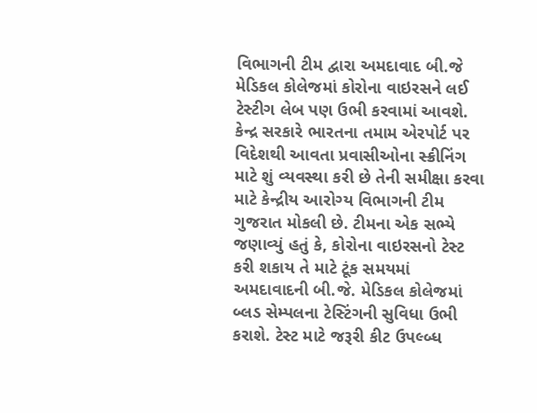વિભાગની ટીમ દ્વારા અમદાવાદ બી.જે મેડિકલ કોલેજમાં કોરોના વાઇરસને લઈ ટેસ્ટીગ લેબ પણ ઉભી કરવામાં આવશે.
કેન્દ્ર સરકારે ભારતના તમામ એરપોર્ટ પર વિદેશથી આવતા પ્રવાસીઓના સ્ક્રીનિંગ માટે શું વ્યવસ્થા કરી છે તેની સમીક્ષા કરવા માટે કેન્દ્રીય આરોગ્ય વિભાગની ટીમ ગુજરાત મોકલી છે. ટીમના એક સભ્યે જણાવ્યું હતું કે, કોરોના વાઇરસનો ટેસ્ટ કરી શકાય તે માટે ટૂંક સમયમાં અમદાવાદની બી.જે. મેડિકલ કોલેજમાં બ્લડ સેમ્પલના ટેસ્ટિંગની સુવિધા ઉભી કરાશે. ટેસ્ટ માટે જરૂરી કીટ ઉપલ્બ્ધ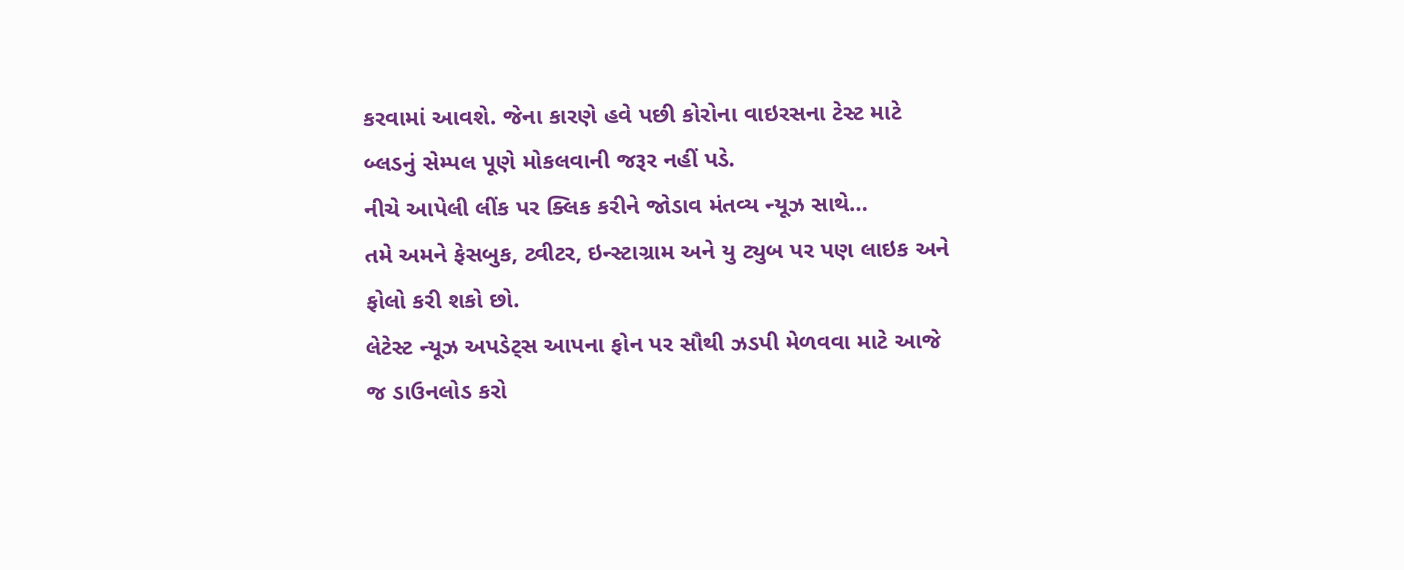કરવામાં આવશે. જેના કારણે હવે પછી કોરોના વાઇરસના ટેસ્ટ માટે બ્લડનું સેમ્પલ પૂણે મોકલવાની જરૂર નહીં પડે.
નીચે આપેલી લીંક પર ક્લિક કરીને જોડાવ મંતવ્ય ન્યૂઝ સાથે…
તમે અમને ફેસબુક, ટ્વીટર, ઇન્સ્ટાગ્રામ અને યુ ટ્યુબ પર પણ લાઇક અને ફોલો કરી શકો છો.
લેટેસ્ટ ન્યૂઝ અપડેટ્સ આપના ફોન પર સૌથી ઝડપી મેળવવા માટે આજે જ ડાઉનલોડ કરો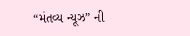“મંતવ્ય ન્યૂઝ” ની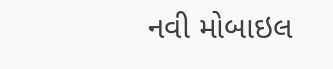નવી મોબાઇલ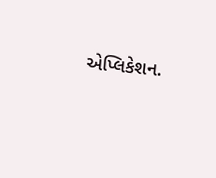એપ્લિકેશન.